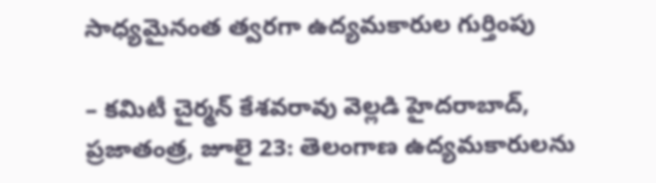సాధ్యమైనంత త్వరగా ఉద్యమకారుల గుర్తింపు

– కమిటీ చైర్మన్ కేశవరావు వెల్లడి హైదరాబాద్, ప్రజాతంత్ర, జూలై 23: తెలంగాణ ఉద్యమకారులను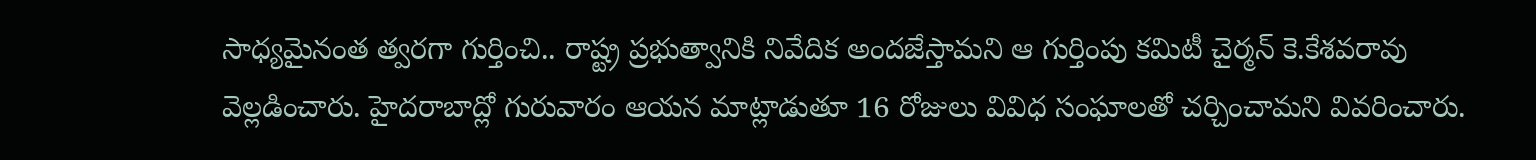సాధ్యమైనంత త్వరగా గుర్తించి.. రాష్ట్ర ప్రభుత్వానికి నివేదిక అందజేస్తామని ఆ గుర్తింపు కమిటీ చైర్మన్ కె.కేశవరావు వెల్లడించారు. హైదరాబాద్లో గురువారం ఆయన మాట్లాడుతూ 16 రోజులు వివిధ సంఘాలతో చర్చించామని వివరించారు.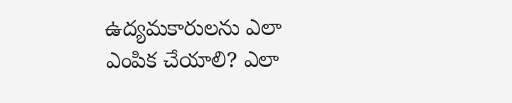ఉద్యమకారులను ఎలా ఎంపిక చేయాలి? ఎలా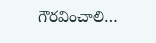గౌరవించాలి…